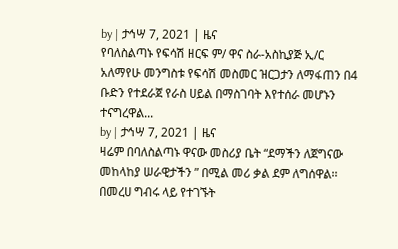by | ታኅሣ 7, 2021 | ዜና
የባለስልጣኑ የፍሳሽ ዘርፍ ም/ ዋና ስራ-አስኪያጅ ኢ/ር አለማየሁ መንግስቱ የፍሳሽ መስመር ዝርጋታን ለማፋጠን በ4 ቡድን የተደራጀ የራስ ሀይል በማስገባት እየተሰራ መሆኑን ተናግረዋል...
by | ታኅሣ 7, 2021 | ዜና
ዛሬም በባለስልጣኑ ዋናው መስሪያ ቤት “ደማችን ለጀግናው መከላከያ ሠራዊታችን ” በሚል መሪ ቃል ደም ለግሰዋል፡፡ በመረሀ ግብሩ ላይ የተገኙት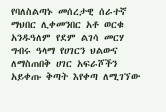የባለስልጣኑ መሰረታዊ ሰራተኛ ማህበር ሊቀመንበር አቶ ወርቁ አንዱዓለም የደም ልገሳ መርሃ ግብሩ ዓላማ የሀገርን ህልውና ለማስጠበቅ ሀገር አፍራሾችን አይቀጡ ቅጣት እየቀጣ ለሚገኘው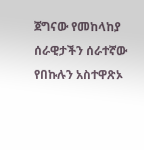ጀግናው የመከላከያ ሰራዊታችን ሰራተኛው የበኩሉን አስተዋጽኦ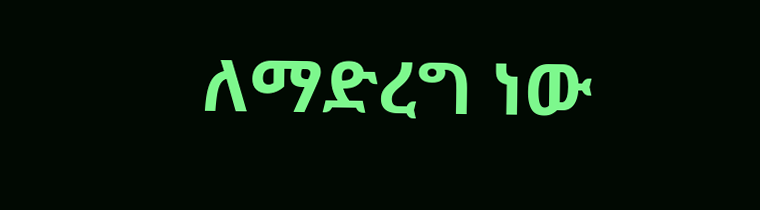ለማድረግ ነው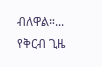ብለዋል።...
የቅርብ ጊዜ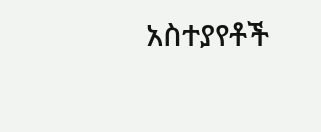አስተያየቶች